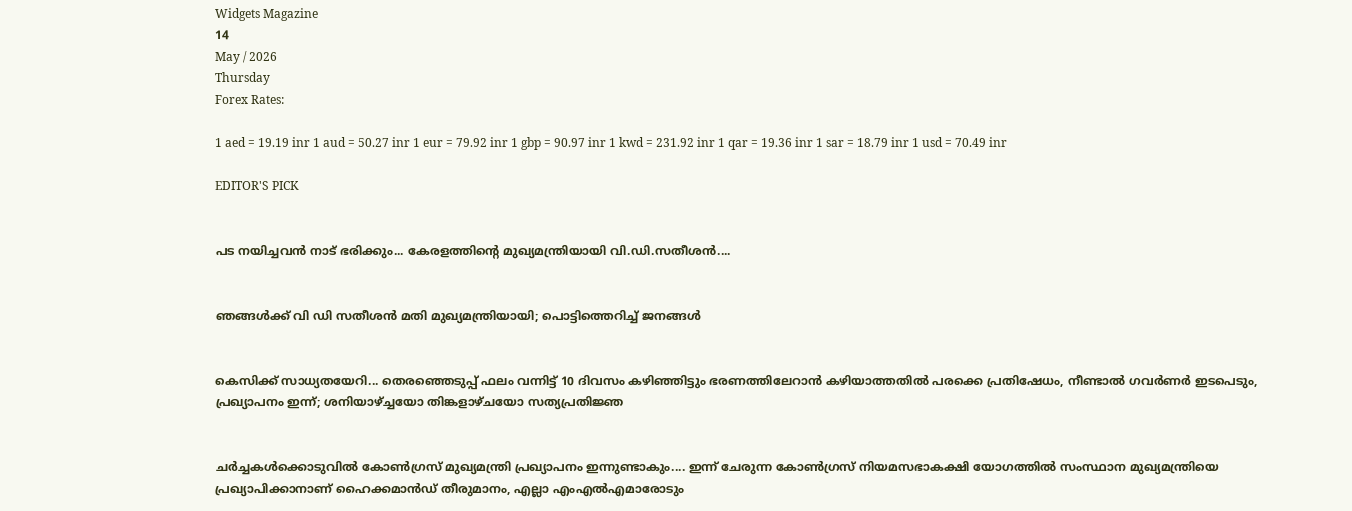Widgets Magazine
14
May / 2026
Thursday
Forex Rates:

1 aed = 19.19 inr 1 aud = 50.27 inr 1 eur = 79.92 inr 1 gbp = 90.97 inr 1 kwd = 231.92 inr 1 qar = 19.36 inr 1 sar = 18.79 inr 1 usd = 70.49 inr

EDITOR'S PICK


പട നയിച്ചവൻ നാട് ഭരിക്കും... കേരളത്തിന്റെ മുഖ്യമന്ത്രിയായി വി.ഡി.സതീശൻ....


ഞങ്ങൾക്ക് വി ഡി സതീശൻ മതി മുഖ്യമന്ത്രിയായി; പൊട്ടിത്തെറിച്ച് ജനങ്ങൾ


കെസിക്ക് സാധ്യതയേറി... തെരഞ്ഞെടുപ്പ് ഫലം വന്നിട്ട് 10 ദിവസം കഴിഞ്ഞിട്ടും ഭരണത്തിലേറാന്‍ കഴിയാത്തതില്‍ പരക്കെ പ്രതിഷേധം, നീണ്ടാല്‍ ഗവര്‍ണര്‍ ഇടപെടും, പ്രഖ്യാപനം ഇന്ന്; ശനിയാഴ്ച്ചയോ തിങ്കളാഴ്ചയോ സത്യപ്രതിജ്ഞ


ചർച്ചകൾക്കൊടുവിൽ കോൺഗ്രസ് മുഖ്യമന്ത്രി പ്രഖ്യാപനം ഇന്നുണ്ടാകും.... ഇന്ന് ചേരുന്ന കോൺഗ്രസ് നിയമസഭാകക്ഷി യോഗത്തിൽ സംസ്ഥാന മുഖ്യമന്ത്രിയെ പ്രഖ്യാപിക്കാനാണ് ഹൈക്കമാൻഡ് തീരുമാനം, എല്ലാ എംഎൽ‌എമാരോടും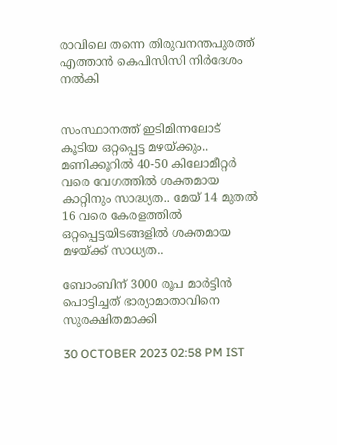രാവിലെ തന്നെ തിരുവനന്തപുരത്ത് എത്താൻ കെപിസിസി നിർദേശം നൽകി


സംസ്ഥാനത്ത് ഇടിമിന്നലോട് കൂടിയ ഒറ്റപ്പെട്ട മഴയ്ക്കും.. മണിക്കൂറിൽ 40-50 കിലോമീറ്റർ വരെ വേഗത്തിൽ ശക്തമായ കാറ്റിനും സാദ്ധ്യത.. മേയ് 14 മുതൽ 16 വരെ കേരളത്തിൽ ഒറ്റപ്പെട്ടയിടങ്ങളിൽ ശക്തമായ മഴയ്ക്ക് സാധ്യത..

ബോംബിന് 3000 രൂപ മാര്‍ട്ടിന്‍ പൊട്ടിച്ചത് ഭാര്യാമാതാവിനെ സുരക്ഷിതമാക്കി

30 OCTOBER 2023 02:58 PM IST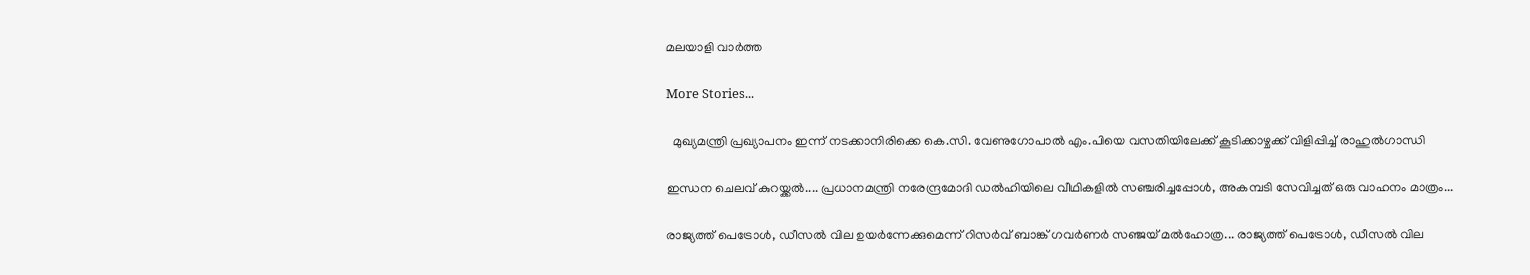മലയാളി വാര്‍ത്ത

More Stories...

  മുഖ്യമന്ത്രി പ്രഖ്യാപനം ഇന്ന് നടക്കാനിരിക്കെ കെ.സി. വേണുഗോപാൽ എം.പിയെ വസതിയിലേക്ക് കൂടിക്കാഴ്ചക്ക് വിളിപ്പിച്ച് രാഹുൽഗാന്ധി

ഇന്ധന ചെലവ് കുറയ്ക്കൽ.... പ്രധാനമന്ത്രി നരേന്ദ്രമോദി ഡൽഹിയിലെ വീഥികളിൽ സഞ്ചരിച്ചപ്പോൾ, അകമ്പടി സേവിച്ചത് ഒരു വാഹനം മാത്രം...

രാജ്യത്ത് പെട്രോൾ, ഡീസൽ വില ഉയർന്നേക്കുമെന്ന് റിസർവ് ബാങ്ക് ഗവർണർ സഞ്ജയ് മൽഹോത്ര... രാജ്യത്ത് പെട്രോൾ, ഡീസൽ വില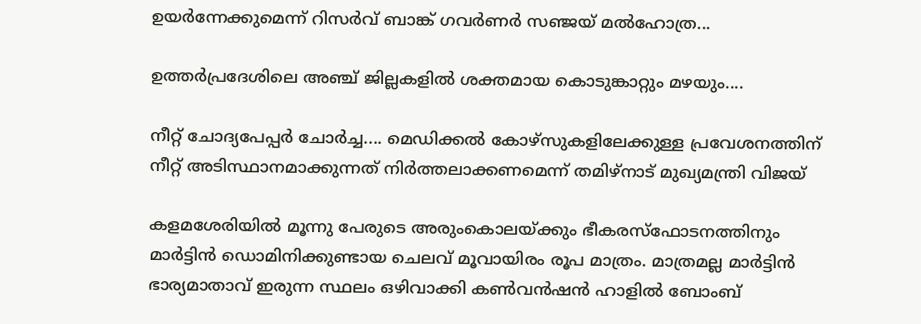ഉയർന്നേക്കുമെന്ന് റിസർവ് ബാങ്ക് ഗവർണർ സഞ്ജയ് മൽഹോത്ര...

ഉത്തർപ്രദേശിലെ അഞ്ച് ജില്ലകളിൽ ശക്തമായ കൊടുങ്കാറ്റും മഴയും....

നീറ്റ് ചോദ്യപേപ്പർ ചോർച്ച.... മെഡിക്കൽ കോഴ്‌സുകളിലേക്കുള്ള പ്രവേശനത്തിന് നീറ്റ് അടിസ്ഥാനമാക്കുന്നത് നിർത്തലാക്കണമെന്ന് തമിഴ്‌നാട് മുഖ്യമന്ത്രി വിജയ്

കളമശേരിയില്‍ മൂന്നു പേരുടെ അരുംകൊലയ്ക്കും ഭീകരസ്‌ഫോടനത്തിനും  മാര്‍ട്ടിന്‍ ഡൊമിനിക്കുണ്ടായ ചെലവ് മൂവായിരം രൂപ മാത്രം. മാത്രമല്ല മാര്‍ട്ടിന്‍ ഭാര്യമാതാവ് ഇരുന്ന സ്ഥലം ഒഴിവാക്കി കണ്‍വന്‍ഷന്‍ ഹാളില്‍ ബോംബ്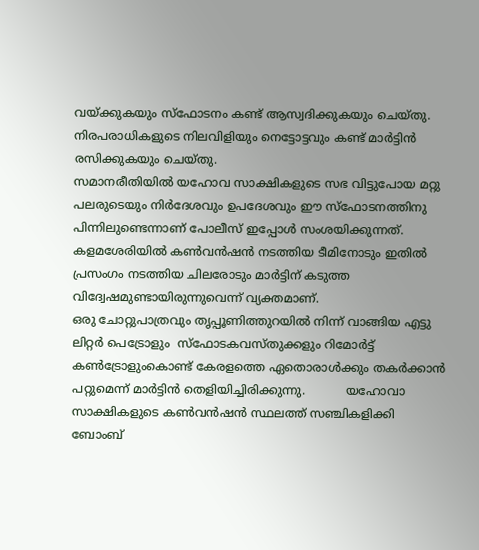വയ്ക്കുകയും സ്‌ഫോടനം കണ്ട് ആസ്വദിക്കുകയും ചെയ്തു. നിരപരാധികളുടെ നിലവിളിയും നെട്ടോട്ടവും കണ്ട് മാര്‍ട്ടിന്‍ രസിക്കുകയും ചെയ്തു.
സമാനരീതിയില്‍ യഹോവ സാക്ഷികളുടെ സഭ വിട്ടുപോയ മറ്റു പലരുടെയും നിര്‍ദേശവും ഉപദേശവും ഈ സ്‌ഫോടനത്തിനു പിന്നിലുണ്ടെന്നാണ് പോലീസ് ഇപ്പോള്‍ സംശയിക്കുന്നത്. കളമശേരിയില്‍ കണ്‍വന്‍ഷന്‍ നടത്തിയ ടീമിനോടും ഇതില്‍ പ്രസംഗം നടത്തിയ ചിലരോടും മാര്‍ട്ടിന് കടുത്ത വിദ്വേഷമുണ്ടായിരുന്നുവെന്ന് വ്യക്തമാണ്.
ഒരു ചോറ്റുപാത്രവും തൃപ്പൂണിത്തുറയില്‍ നിന്ന് വാങ്ങിയ എട്ടു ലിറ്റര്‍ പെട്രോളും  സ്‌ഫോടകവസ്തുക്കളും റിമോര്‍ട്ട് കണ്‍ട്രോളുംകൊണ്ട് കേരളത്തെ ഏതൊരാള്‍ക്കും തകര്‍ക്കാന്‍ പറ്റുമെന്ന് മാര്‍ട്ടിന്‍ തെളിയിച്ചിരിക്കുന്നു.           യഹോവാ സാക്ഷികളുടെ കണ്‍വന്‍ഷന്‍ സ്ഥലത്ത് സഞ്ചികളിക്കി ബോംബ്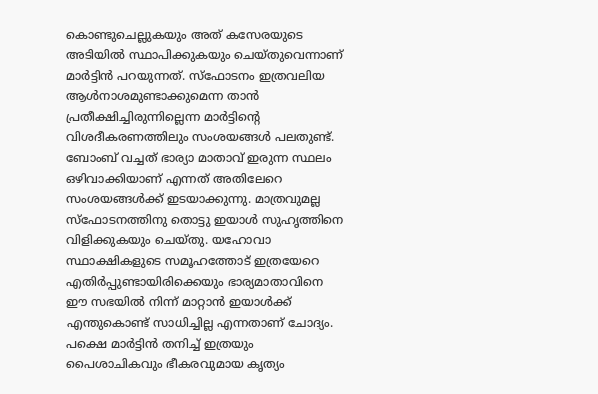കൊണ്ടുചെല്ലുകയും അത് കസേരയുടെ അടിയില്‍ സ്ഥാപിക്കുകയും ചെയ്തുവെന്നാണ് മാര്‍ട്ടിന്‍ പറയുന്നത്. സ്‌ഫോടനം ഇത്രവലിയ ആള്‍നാശമുണ്ടാക്കുമെന്ന താന്‍ പ്രതീക്ഷിച്ചിരുന്നില്ലെന്ന മാര്‍ട്ടിന്റെ വിശദീകരണത്തിലും സംശയങ്ങള്‍ പലതുണ്ട്. ബോംബ് വച്ചത് ഭാര്യാ മാതാവ് ഇരുന്ന സ്ഥലം ഒഴിവാക്കിയാണ് എന്നത് അതിലേറെ സംശയങ്ങള്‍ക്ക് ഇടയാക്കുന്നു. മാത്രവുമല്ല സ്‌ഫോടനത്തിനു തൊട്ടു ഇയാള്‍ സുഹൃത്തിനെ വിളിക്കുകയും ചെയ്തു. യഹോവാ സ്ഥാക്ഷികളുടെ സമൂഹത്തോട് ഇത്രയേറെ എതിര്‍പ്പുണ്ടായിരിക്കെയും ഭാര്യമാതാവിനെ ഈ സഭയില്‍ നിന്ന് മാറ്റാന്‍ ഇയാള്‍ക്ക് എന്തുകൊണ്ട് സാധിച്ചില്ല എന്നതാണ് ചോദ്യം.
പക്ഷെ മാര്‍ട്ടിന്‍ തനിച്ച് ഇത്രയും പൈശാചികവും ഭീകരവുമായ കൃത്യം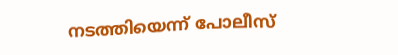നടത്തിയെന്ന് പോലീസ്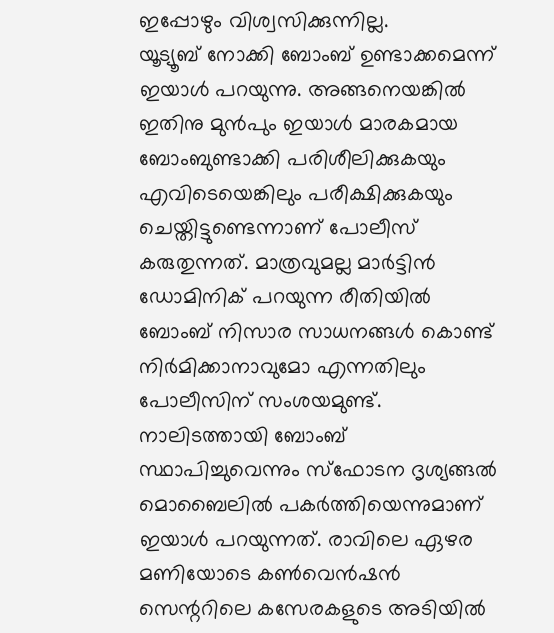ഇപ്പോഴും വിശ്വസിക്കുന്നില്ല.
യൂട്യൂബ് നോക്കി ബോംബ് ഉണ്ടാക്കമെന്ന് ഇയാള്‍ പറയുന്നു. അങ്ങനെയങ്കില്‍ ഇതിനു മുന്‍പും ഇയാള്‍ മാരകമായ ബോംബുണ്ടാക്കി പരിശീലിക്കുകയും എവിടെയെങ്കിലും പരീക്ഷിക്കുകയും ചെയ്തിട്ടുണ്ടെന്നാണ് പോലീസ് കരുതുന്നത്. മാത്രവുമല്ല മാര്‍ട്ടിന്‍ ഡോമിനിക് പറയുന്ന രീതിയില്‍  ബോംബ് നിസാര സാധനങ്ങള്‍ കൊണ്ട് നിര്‍മിക്കാനാവുമോ എന്നതിലും പോലീസിന് സംശയമുണ്ട്.
നാലിടത്തായി ബോംബ് സ്ഥാപിച്ചുവെന്നും സ്‌ഫോടന ദൃശ്യങ്ങല്‍ മൊബൈലില്‍ പകര്‍ത്തിയെന്നുമാണ് ഇയാള്‍ പറയുന്നത്. രാവിലെ ഏഴര  മണിയോടെ കണ്‍വെന്‍ഷന്‍ സെന്ററിലെ കസേരകളുടെ അടിയില്‍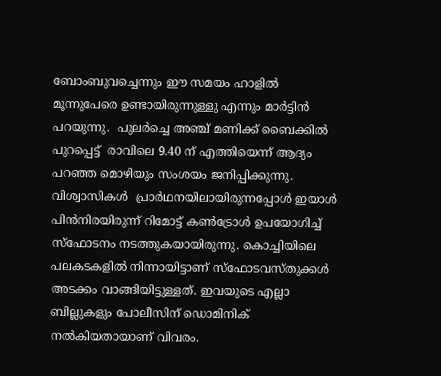ബോംബുവച്ചെന്നും ഈ സമയം ഹാളില്‍ മൂന്നുപേരെ ഉണ്ടായിരുന്നുള്ളു എന്നും മാര്‍ട്ടിന്‍ പറയുന്നു.  പുലര്‍ച്ചെ അഞ്ച് മണിക്ക് ബൈക്കില്‍ പുറപ്പെട്ട്  രാവിലെ 9.40 ന് എത്തിയെന്ന് ആദ്യം പറഞ്ഞ മൊഴിയും സംശയം ജനിപ്പിക്കുന്നു.
വിശ്വാസികള്‍  പ്രാര്‍ഥനയിലായിരുന്നപ്പോള്‍ ഇയാള്‍ പിന്‍നിരയിരുന്ന് റിമോട്ട് കണ്‍ട്രോള്‍ ഉപയോഗിച്ച് സ്‌ഫോടനം നടത്തുകയായിരുന്നു. കൊച്ചിയിലെ പലകടകളില്‍ നിന്നായിട്ടാണ് സ്‌ഫോടവസ്തുക്കള്‍ അടക്കം വാങ്ങിയിട്ടുള്ളത്. ഇവയുടെ എല്ലാ ബില്ലുകളും പോലീസിന് ഡൊമിനിക് നല്‍കിയതായാണ് വിവരം.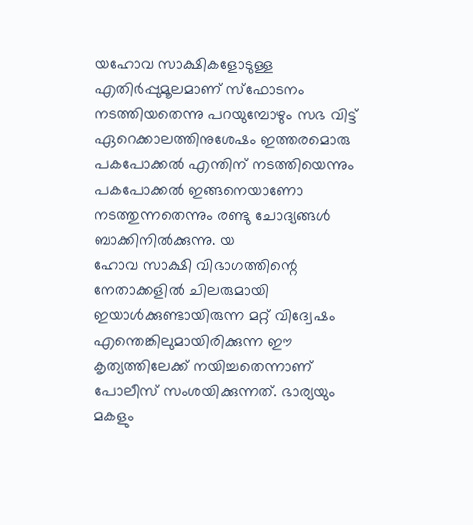യഹോവ സാക്ഷികളോടുള്ള എതിര്‍പ്പുമൂലമാണ് സ്‌ഫോടനം നടത്തിയതെന്നു പറയുമ്പോഴും സഭ വിട്ട് ഏറെക്കാലത്തിനുശേഷം ഇത്തരമൊരു പകപോക്കല്‍ എന്തിന് നടത്തിയെന്നും പകപോക്കല്‍ ഇങ്ങനെയാണോ നടത്തുന്നതെന്നും രണ്ടു ചോദ്യങ്ങള്‍ ബാക്കിനില്‍ക്കുന്നു. യ
ഹോവ സാക്ഷി വിഭാഗത്തിന്റെ നേതാക്കളില്‍ ചിലരുമായി ഇയാള്‍ക്കുണ്ടായിരുന്ന മറ്റ് വിദ്വേഷം എന്തെങ്കിലുമായിരിക്കുന്ന ഈ കൃത്യത്തിലേക്ക് നയിച്ചതെന്നാണ് പോലീസ് സംശയിക്കുന്നത്. ഭാര്യയും മകളും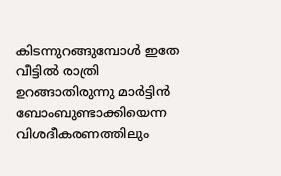കിടന്നുറങ്ങുമ്പോള്‍ ഇതേ വീട്ടില്‍ രാത്രി ഉറങ്ങാതിരുന്നു മാര്‍ട്ടിന്‍ ബോംബുണ്ടാക്കിയെന്ന വിശദീകരണത്തിലും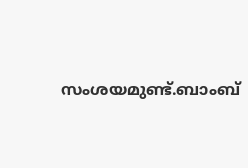സംശയമുണ്ട്.ബാംബ്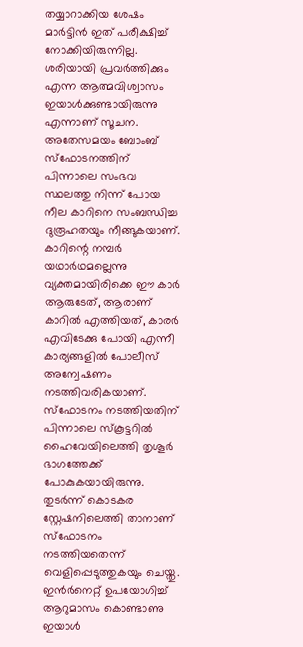തയ്യാറാക്കിയ ശേഷം മാര്‍ട്ടിന്‍ ഇത് പരീക്ഷിച്ച് നോക്കിയിരുന്നില്ല. ശരിയായി പ്രവര്‍ത്തിക്കും എന്ന ആത്മവിശ്വാസം ഇയാള്‍ക്കുണ്ടായിരുന്നു എന്നാണ് സൂചന.
അതേസമയം ബോംബ് സ്‌ഫോടനത്തിന് പിന്നാലെ സംഭവ സ്ഥലത്തു നിന്ന് പോയ നീല കാറിനെ സംബന്ധിച്ച ദുരൂഹതയും നീങ്ങുകയാണ്.
കാറിന്റെ നമ്പര്‍ യഥാര്‍ഥമല്ലെന്നു വ്യക്തമായിരിക്കെ ഈ കാര്‍ ആരുടേത്, ആരാണ് കാറില്‍ എത്തിയത്, കാരര്‍ എവിടേക്കു പോയി എന്നീ കാര്യങ്ങളില്‍ പോലീസ് അന്വേഷണം നടത്തിവരികയാണ്.
സ്‌ഫോടനം നടത്തിയതിന് പിന്നാലെ സ്‌കൂട്ടറില്‍ ഹൈവേയിലെത്തി തൃശൂര്‍ ഭാഗത്തേക്ക് പോകുകയായിരുന്നു. തുടര്‍ന്ന് കൊടകര സ്റ്റേഷനിലെത്തി താനാണ് സ്‌ഫോടനം നടത്തിയതെന്ന് വെളിപ്പെടുത്തുകയും ചെയ്തു. ഇന്‍ര്‍നെറ്റ് ഉപയോഗിച്ച് ആറുമാസം കൊണ്ടാണു ഇയാള്‍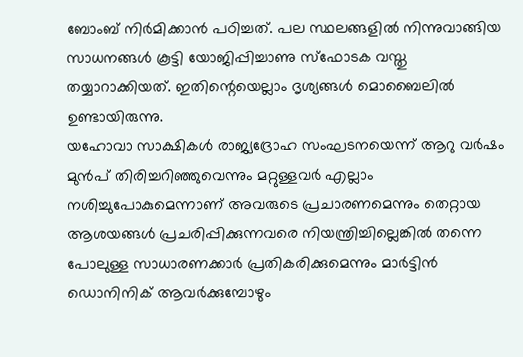ബോംബ് നിര്‍മിക്കാന്‍ പഠിച്ചത്. പല സ്ഥലങ്ങളില്‍ നിന്നുവാങ്ങിയ സാധനങ്ങള്‍ കൂട്ടി യോജിപ്പിച്ചാണു സ്ഫോടക വസ്തു തയ്യാറാക്കിയത്. ഇതിന്റെയെല്ലാം ദൃശ്യങ്ങള്‍ മൊബൈലില്‍ ഉണ്ടായിരുന്നു.
യഹോവാ സാക്ഷികള്‍ രാജ്യദ്രോഹ സംഘടനയെന്ന് ആറു വര്‍ഷം മുന്‍പ് തിരിച്ചറിഞ്ഞുവെന്നും മറ്റുള്ളവര്‍ എല്ലാം നശിച്ചുപോകുമെന്നാണ് അവരുടെ പ്രചാരണമെന്നും തെറ്റായ ആശയങ്ങള്‍ പ്രചരിപ്പിക്കുന്നവരെ നിയന്ത്രിച്ചില്ലെങ്കില്‍ തന്നെ പോലുള്ള സാധാരണക്കാര്‍ പ്രതികരിക്കുമെന്നും മാര്‍ട്ടിന്‍ ഡൊനിനിക് ആവര്‍ക്കുമ്പോഴും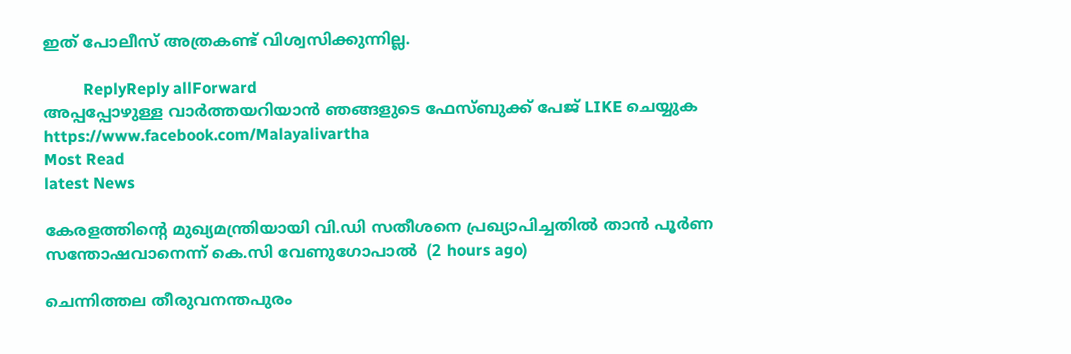ഇത് പോലീസ് അത്രകണ്ട് വിശ്വസിക്കുന്നില്ല.

          ReplyReply allForward
അപ്പപ്പോഴുള്ള വാര്‍ത്തയറിയാന്‍ ഞങ്ങളുടെ ഫേസ്‌ബുക്ക്‌ പേജ് LIKE ചെയ്യുക
https://www.facebook.com/Malayalivartha
Most Read
latest News

കേരളത്തിന്‍റെ മുഖ്യമന്ത്രിയായി വി.ഡി സതീശനെ പ്രഖ്യാപിച്ചതിൽ താൻ പൂര്‍ണ സന്തോഷവാനെന്ന് കെ.സി വേണുഗോപാൽ  (2 hours ago)

ചെന്നിത്തല തീരുവനന്തപുരം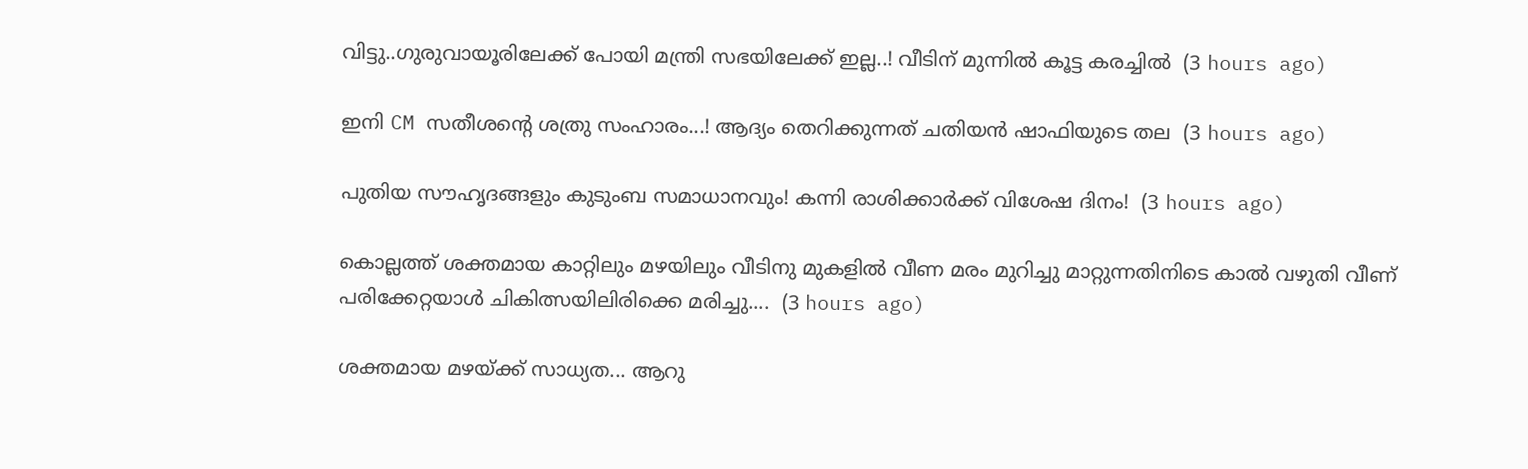വിട്ടു..ഗുരുവായൂരിലേക്ക് പോയി മന്ത്രി സഭയിലേക്ക് ഇല്ല..! വീടിന് മുന്നിൽ കൂട്ട കരച്ചിൽ  (3 hours ago)

ഇനി CM സതീശന്റെ ശത്രു സംഹാരം...! ആദ്യം തെറിക്കുന്നത് ചതിയൻ ഷാഫിയുടെ തല  (3 hours ago)

പുതിയ സൗഹൃദങ്ങളും കുടുംബ സമാധാനവും! കന്നി രാശിക്കാർക്ക് വിശേഷ ദിനം!  (3 hours ago)

കൊല്ലത്ത് ശക്തമായ കാറ്റിലും മഴയിലും വീടിനു മുകളിൽ വീണ മരം മുറിച്ചു മാറ്റുന്നതിനിടെ കാൽ വഴുതി വീണ് പരിക്കേറ്റയാൾ ചികിത്സയിലിരിക്കെ മരിച്ചു....  (3 hours ago)

ശക്തമായ മഴയ്ക്ക് സാധ്യത... ആറു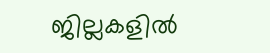ജില്ലകളില്‍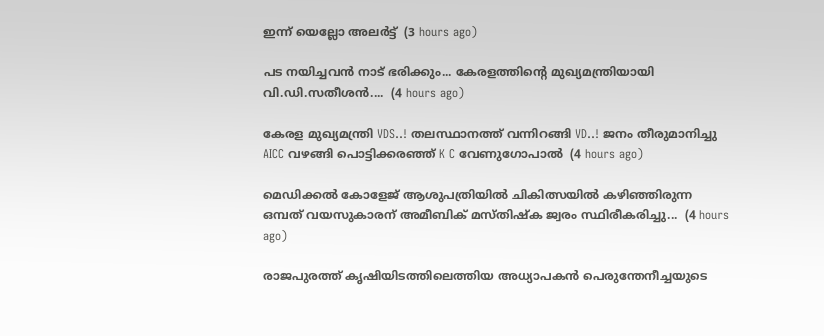ഇന്ന് യെല്ലോ അലർട്ട്  (3 hours ago)

പട നയിച്ചവൻ നാട് ഭരിക്കും... കേരളത്തിന്റെ മുഖ്യമന്ത്രിയായി വി.ഡി.സതീശൻ....  (4 hours ago)

കേരള മുഖ്യമന്ത്രി VDS..! തലസ്ഥാനത്ത് വന്നിറങ്ങി VD..! ജനം തീരുമാനിച്ചു AICC വഴങ്ങി പൊട്ടിക്കരഞ്ഞ് K C വേണുഗോപാൽ  (4 hours ago)

മെഡിക്കൽ കോളേജ് ആശുപത്രിയിൽ ചികിത്സയിൽ കഴിഞ്ഞിരുന്ന ഒമ്പത് വയസുകാരന് അമീബിക് മസ്‌തിഷ്‌ക ജ്വരം സ്ഥിരീകരിച്ചു...  (4 hours ago)

രാജപുരത്ത് കൃഷിയിടത്തിലെത്തിയ അധ്യാപകൻ പെരുന്തേനീച്ചയുടെ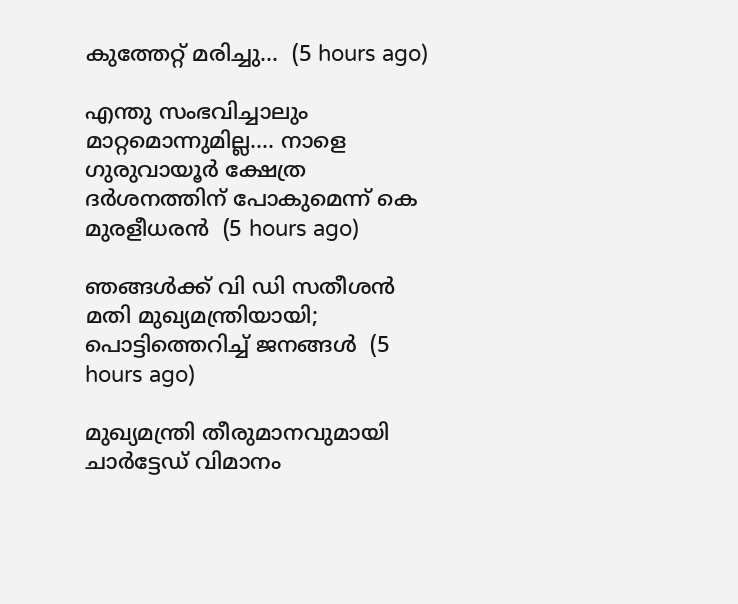കുത്തേറ്റ് മരിച്ചു...  (5 hours ago)

എന്തു സംഭവിച്ചാലും മാറ്റമൊന്നുമില്ല.... നാളെ ഗുരുവായൂർ ക്ഷേത്ര ദർശനത്തിന് പോകുമെന്ന് കെ മുരളീധരൻ  (5 hours ago)

ഞങ്ങൾക്ക് വി ഡി സതീശൻ മതി മുഖ്യമന്ത്രിയായി; പൊട്ടിത്തെറിച്ച് ജനങ്ങൾ  (5 hours ago)

മുഖ്യമന്ത്രി തീരുമാനവുമായി ചാർട്ടേഡ് വിമാനം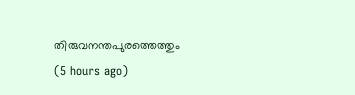തിരുവനന്തപുരത്തെത്തും  (5 hours ago)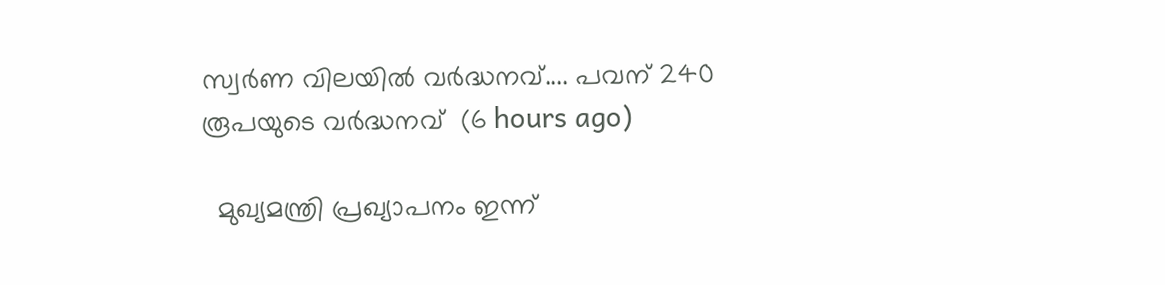സ്വര്‍ണ വിലയില്‍ വർദ്ധനവ്.... പവന് 240 രൂപയുടെ വർദ്ധനവ്  (6 hours ago)

  മുഖ്യമന്ത്രി പ്രഖ്യാപനം ഇന്ന്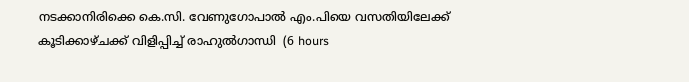നടക്കാനിരിക്കെ കെ.സി. വേണുഗോപാൽ എം.പിയെ വസതിയിലേക്ക് കൂടിക്കാഴ്ചക്ക് വിളിപ്പിച്ച് രാഹുൽഗാന്ധി  (6 hours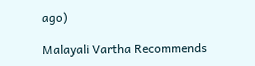ago)

Malayali Vartha Recommends